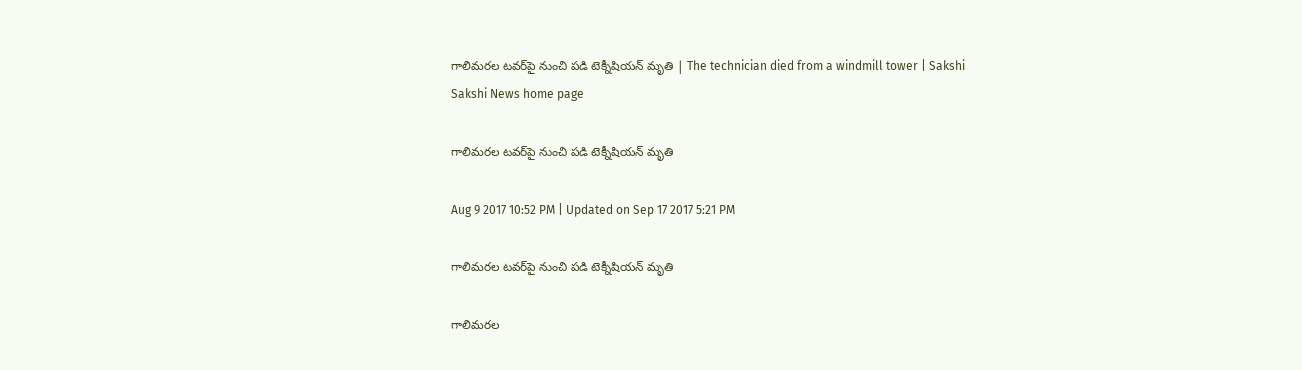గాలిమరల టవర్‌పై నుంచి పడి టెక్నీషియన్‌ మృతి | The technician died from a windmill tower | Sakshi
Sakshi News home page

గాలిమరల టవర్‌పై నుంచి పడి టెక్నీషియన్‌ మృతి

Aug 9 2017 10:52 PM | Updated on Sep 17 2017 5:21 PM

గాలిమరల టవర్‌పై నుంచి పడి టెక్నీషియన్‌ మృతి

గాలిమరల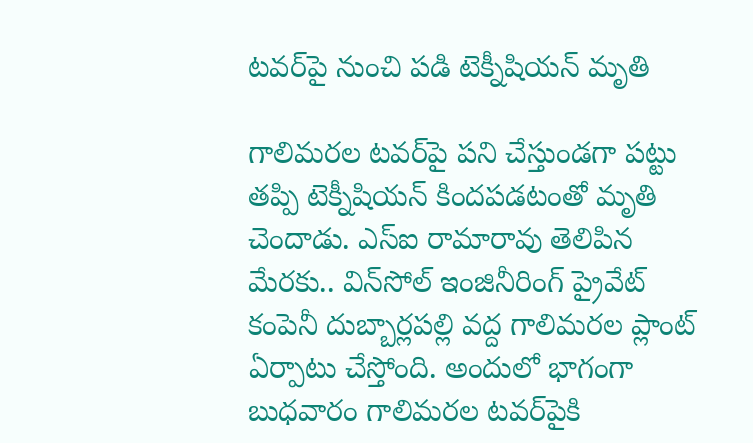టవర్‌పై నుంచి పడి టెక్నీషియన్‌ మృతి

గాలిమరల టవర్‌పై పని చేస్తుండగా పట్టు తప్పి టెక్నీషియన్‌ కిందపడటంతో మృతి చెందాడు. ఎస్‌ఐ రామారావు తెలిపిన మేరకు.. విన్‌సోల్‌ ఇంజినీరింగ్‌ ప్రైవేట్‌ కంపెనీ దుబ్బార్లపల్లి వద్ద గాలిమరల ప్లాంట్‌ ఏర్పాటు చేస్తోంది. అందులో భాగంగా బుధవారం గాలిమరల టవర్‌పైకి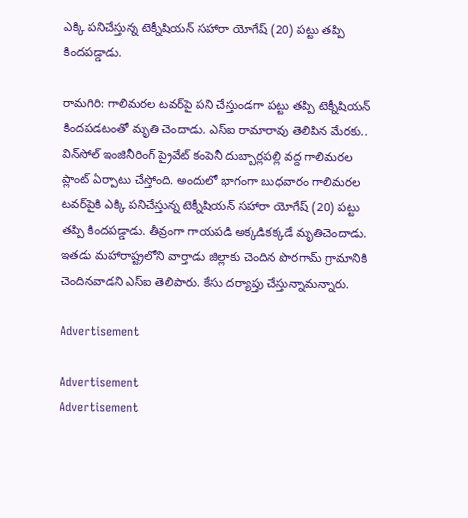ఎక్కి పనిచేస్తున్న టెక్నీషియన్‌ సహారా యోగేష్‌ (20) పట్టు తప్పి కిందపడ్డాడు.

రామగిరి: గాలిమరల టవర్‌పై పని చేస్తుండగా పట్టు తప్పి టెక్నీషియన్‌ కిందపడటంతో మృతి చెందాడు. ఎస్‌ఐ రామారావు తెలిపిన మేరకు.. విన్‌సోల్‌ ఇంజినీరింగ్‌ ప్రైవేట్‌ కంపెనీ దుబ్బార్లపల్లి వద్ద గాలిమరల ప్లాంట్‌ ఏర్పాటు చేస్తోంది. అందులో భాగంగా బుధవారం గాలిమరల టవర్‌పైకి ఎక్కి పనిచేస్తున్న టెక్నీషియన్‌ సహారా యోగేష్‌ (20) పట్టు తప్పి కిందపడ్డాడు. తీవ్రంగా గాయపడి అక్కడికక్కడే మృతిచెందాడు. ఇతడు మహారాష్ట్రలోని వార్తాడు జిల్లాకు చెందిన పొరగామ్‌ గ్రామానికి చెందినవాడని ఎస్‌ఐ తెలిపారు. కేసు దర్యాప్తు చేస్తున్నామన్నారు.

Advertisement

Advertisement
Advertisement